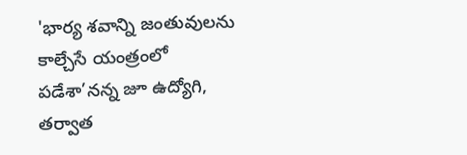'భార్య శవాన్ని జంతువులను కాల్చేసే యంత్రంలో పడేశా’నన్న జూ ఉద్యోగి, తర్వాత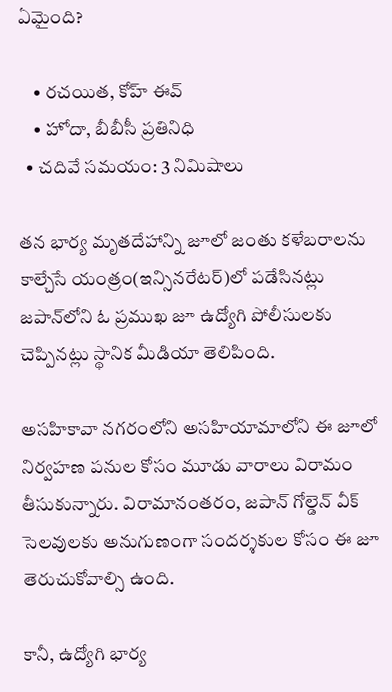ఏమైంది?

    • రచయిత, కోహ్ ఈవ్
    • హోదా, బీబీసీ ప్రతినిధి
  • చదివే సమయం: 3 నిమిషాలు

తన భార్య మృతదేహాన్ని జూలో జంతు కళేబరాలను కాల్చేసే యంత్రం(ఇన్సినరేటర్)లో పడేసినట్లు జపాన్‌లోని ఓ ప్రముఖ జూ ఉద్యోగి పోలీసులకు చెప్పినట్లు స్థానిక మీడియా తెలిపింది.

అసహికావా నగరంలోని అసహియామాలోని ఈ జూలో నిర్వహణ పనుల కోసం మూడు వారాలు విరామం తీసుకున్నారు. విరామానంతరం, జపాన్ గోల్డెన్ వీక్ సెలవులకు అనుగుణంగా సందర్శకుల కోసం ఈ జూ తెరుచుకోవాల్సి ఉంది.

కానీ, ఉద్యోగి భార్య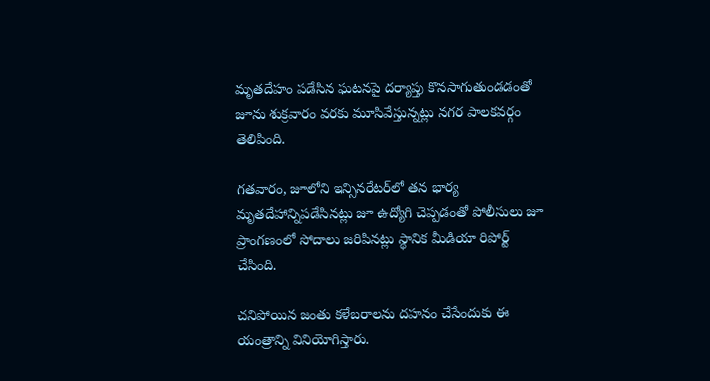మృతదేహం పడేసిన ఘటనపై దర్యాప్తు కొనసాగుతుండడంతో జూను శుక్రవారం వరకు మూసివేస్తున్నట్లు నగర పాలకవర్గం తెలిపింది.

గతవారం, జూలోని ఇన్సినరేటర్‌లో తన భార్య మృతదేహాన్నిపడేసినట్లు జూ ఉద్యోగి చెప్పడంతో పోలీసులు జూ ప్రాంగణంలో సోదాలు జరిపినట్లు స్థానిక మీడియా రిపోర్ట్ చేసింది.

చనిపోయిన జంతు కళేబరాలను దహనం చేసేందుకు ఈ యంత్రాన్ని వినియోగిస్తారు.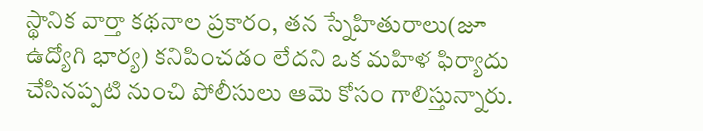స్థానిక వార్తా కథనాల ప్రకారం, తన స్నేహితురాలు(జూ ఉద్యోగి భార్య) కనిపించడం లేదని ఒక మహిళ ఫిర్యాదు చేసినప్పటి నుంచి పోలీసులు ఆమె కోసం గాలిస్తున్నారు.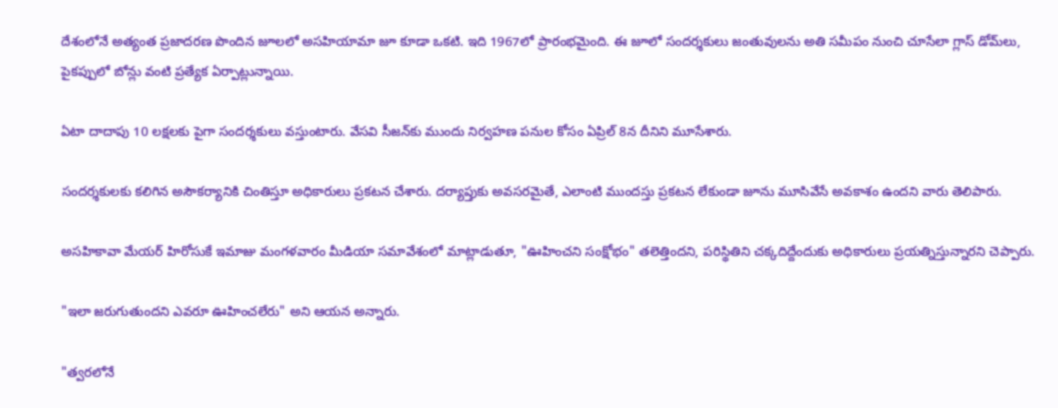దేశంలోనే అత్యంత ప్రజాదరణ పొందిన జూలలో అసహియామా జూ కూడా ఒకటి. ఇది 1967లో ప్రారంభమైంది. ఈ జూలో సందర్శకులు జంతువులను అతి సమీపం నుంచి చూసేలా గ్లాస్ డోమ్‌లు, పైకప్పులో బోన్లు వంటి ప్రత్యేక ఏర్పాట్లున్నాయి.

ఏటా దాదాపు 10 లక్షలకు పైగా సందర్శకులు వస్తుంటారు. వేసవి సీజన్‌కు ముందు నిర్వహణ పనుల కోసం ఏప్రిల్ 8న దీనిని మూసేశారు.

సందర్శకులకు కలిగిన అసౌకర్యానికి చింతిస్తూ అధికారులు ప్రకటన చేశారు. దర్యాప్తుకు అవసరమైతే, ఎలాంటి ముందస్తు ప్రకటన లేకుండా జూను మూసివేసే అవకాశం ఉందని వారు తెలిపారు.

అసహికావా మేయర్ హిరోసుకే ఇమాజు మంగళవారం మీడియా సమావేశంలో మాట్లాడుతూ, "ఊహించని సంక్షోభం" తలెత్తిందని, పరిస్థితిని చక్కదిద్దేందుకు అధికారులు ప్రయత్నిస్తున్నారని చెప్పారు.

"ఇలా జరుగుతుందని ఎవరూ ఊహించలేరు" అని ఆయన అన్నారు.

"త్వరలోనే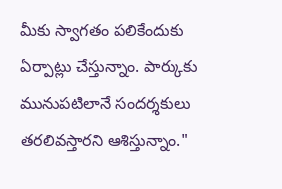మీకు స్వాగతం పలికేందుకు ఏర్పాట్లు చేస్తున్నాం. పార్కుకు మునుపటిలానే సందర్శకులు తరలివస్తారని ఆశిస్తున్నాం."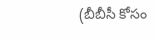(బీబీసీ కోసం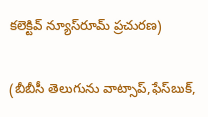కలెక్టివ్ న్యూస్‌రూమ్ ప్రచురణ)

(బీబీసీ తెలుగును వాట్సాప్‌,ఫేస్‌బుక్,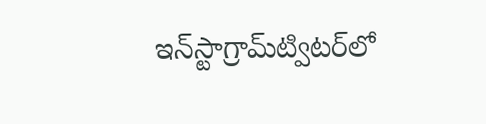ఇన్‌స్టాగ్రామ్‌ట్విటర్‌లో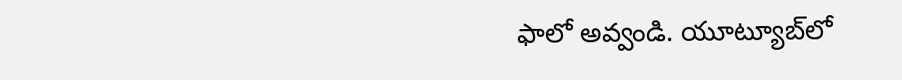ఫాలో అవ్వండి. యూట్యూబ్‌లో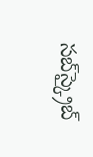సబ్‌స్క్రైబ్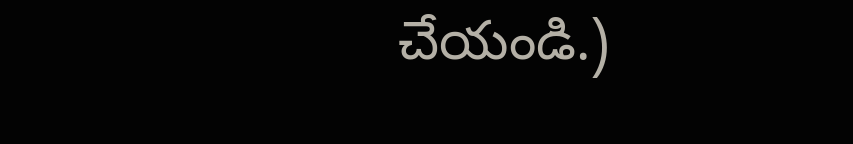చేయండి.)